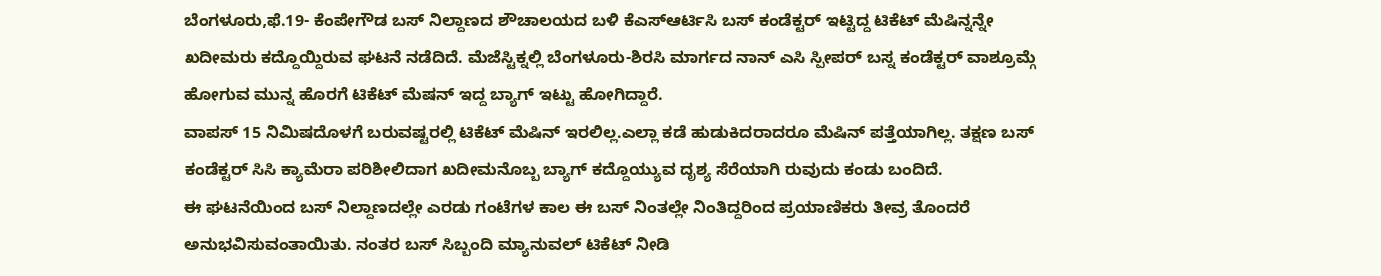ಬೆಂಗಳೂರು,ಫೆ.19- ಕೆಂಪೇಗೌಡ ಬಸ್ ನಿಲ್ದಾಣದ ಶೌಚಾಲಯದ ಬಳಿ ಕೆಎಸ್ಆರ್ಟಿಸಿ ಬಸ್ ಕಂಡೆಕ್ಟರ್ ಇಟ್ಟಿದ್ದ ಟಿಕೆಟ್ ಮೆಷಿನ್ನನ್ನೇ ಖದೀಮರು ಕದ್ದೊಯ್ದಿರುವ ಘಟನೆ ನಡೆದಿದೆ. ಮೆಜೆಸ್ಟಿಕ್ನಲ್ಲಿ ಬೆಂಗಳೂರು-ಶಿರಸಿ ಮಾರ್ಗದ ನಾನ್ ಎಸಿ ಸ್ಪೀಪರ್ ಬಸ್ನ ಕಂಡೆಕ್ಟರ್ ವಾಶ್ರೂಮ್ಗೆ ಹೋಗುವ ಮುನ್ನ ಹೊರಗೆ ಟಿಕೆಟ್ ಮೆಷನ್ ಇದ್ದ ಬ್ಯಾಗ್ ಇಟ್ಟು ಹೋಗಿದ್ದಾರೆ.
ವಾಪಸ್ 15 ನಿಮಿಷದೊಳಗೆ ಬರುವಷ್ಟರಲ್ಲಿ ಟಿಕೆಟ್ ಮೆಷಿನ್ ಇರಲಿಲ್ಲ.ಎಲ್ಲಾ ಕಡೆ ಹುಡುಕಿದರಾದರೂ ಮೆಷಿನ್ ಪತ್ತೆಯಾಗಿಲ್ಲ. ತಕ್ಷಣ ಬಸ್ ಕಂಡೆಕ್ಟರ್ ಸಿಸಿ ಕ್ಯಾಮೆರಾ ಪರಿಶೀಲಿದಾಗ ಖದೀಮನೊಬ್ಬ ಬ್ಯಾಗ್ ಕದ್ದೊಯ್ಯುವ ದೃಶ್ಯ ಸೆರೆಯಾಗಿ ರುವುದು ಕಂಡು ಬಂದಿದೆ.
ಈ ಘಟನೆಯಿಂದ ಬಸ್ ನಿಲ್ದಾಣದಲ್ಲೇ ಎರಡು ಗಂಟೆಗಳ ಕಾಲ ಈ ಬಸ್ ನಿಂತಲ್ಲೇ ನಿಂತಿದ್ದರಿಂದ ಪ್ರಯಾಣಿಕರು ತೀವ್ರ ತೊಂದರೆ ಅನುಭವಿಸುವಂತಾಯಿತು. ನಂತರ ಬಸ್ ಸಿಬ್ಬಂದಿ ಮ್ಯಾನುವಲ್ ಟಿಕೆಟ್ ನೀಡಿ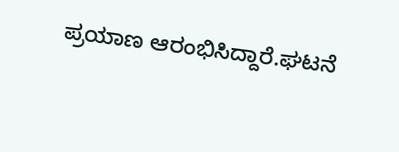ಪ್ರಯಾಣ ಆರಂಭಿಸಿದ್ದಾರೆ.ಘಟನೆ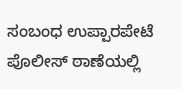ಸಂಬಂಧ ಉಪ್ಪಾರಪೇಟೆ ಪೊಲೀಸ್ ಠಾಣೆಯಲ್ಲಿ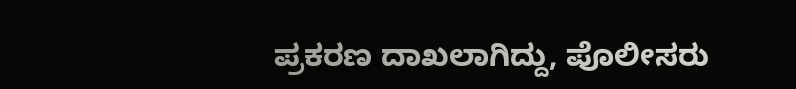ಪ್ರಕರಣ ದಾಖಲಾಗಿದ್ದು, ಪೊಲೀಸರು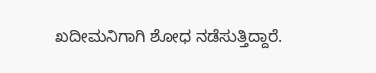ಖದೀಮನಿಗಾಗಿ ಶೋಧ ನಡೆಸುತ್ತಿದ್ದಾರೆ.